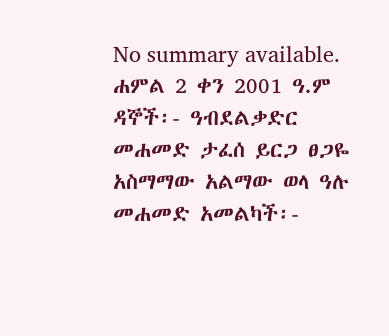No summary available.
ሐምል 2 ቀን 2001 ዓ.ም ዳኞች፡- ዓብደልቃድር መሐመድ ታፈሰ ይርጋ ፀጋዬ አስማማው አልማው ወላ ዓሉ መሐመድ አመልካች፡-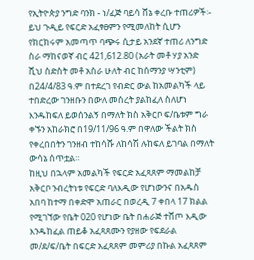የኢትዮጵያ ንግድ ባንክ - ነ/ፈጅ ባይሳ ሸኔ ቀረቡ ተጠሪዎች፡-
ይህ ጉዲይ የፍርድ አፈፃፀምን የሚመለከት ሲሆን የክርክሩም አመጣጥ ባጭሩ ሲታይ አንደኛ ተጠሪ ለንግድ ስራ ማከናወኛ ብር 421,612.80 (አራት መቶ ሃያ አንድ ሺህ ስድስት መቶ አስራ ሁለት ብር ከሰማንያ ሣንቲም) በ24/4/83 ዓ.ም በተደረገ የብድር ውል ከአመልካች ላይ ተበድረው ገንዘቡን በውለ መሰረት ያልከፈለ ስለሆነ እንዱከፍለ ይወሰንልኝ በማለት ክስ አቅርቦ ፍ/ቤቱም ግራ ቀኙን አከራክሮ በ19/11/96 ዓ.ም በዋለው ችልት ክስ የቀረበበትን ገንዘብ ተከሳሹ ለከሳሽ ሉከፍለ ይገባል በማለት ውሳኔ ሰጥቷል።
ከዚህ በኋላም አመልካች የፍርድ አፈጻጸም ማመልከቻ አቅርቦ ንብረትነቱ የፍርድ ባለእዲው የሆነውንና በአዱስ አበባ ከተማ በቀድሞ አጠራር በወረዲ 7 ቀበላ 17 ክልል የሚገኘው የቤት 020 የሆነው ቤት በሐራጅ ተሸጦ እዲው እንዱከፈል ጠይቆ አፈጻጸሙን የያዘው የፍደራል መ/ደ/ፍ/ቤት በፍርድ አፈጻጸም መምሪያ በኩል አፈጻጸም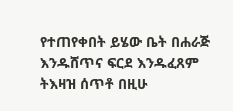የተጠየቀበት ይሄው ቤት በሐራጅ እንዱሸጥና ፍርደ እንዱፈጸም ትእዛዝ ሰጥቶ በዚሁ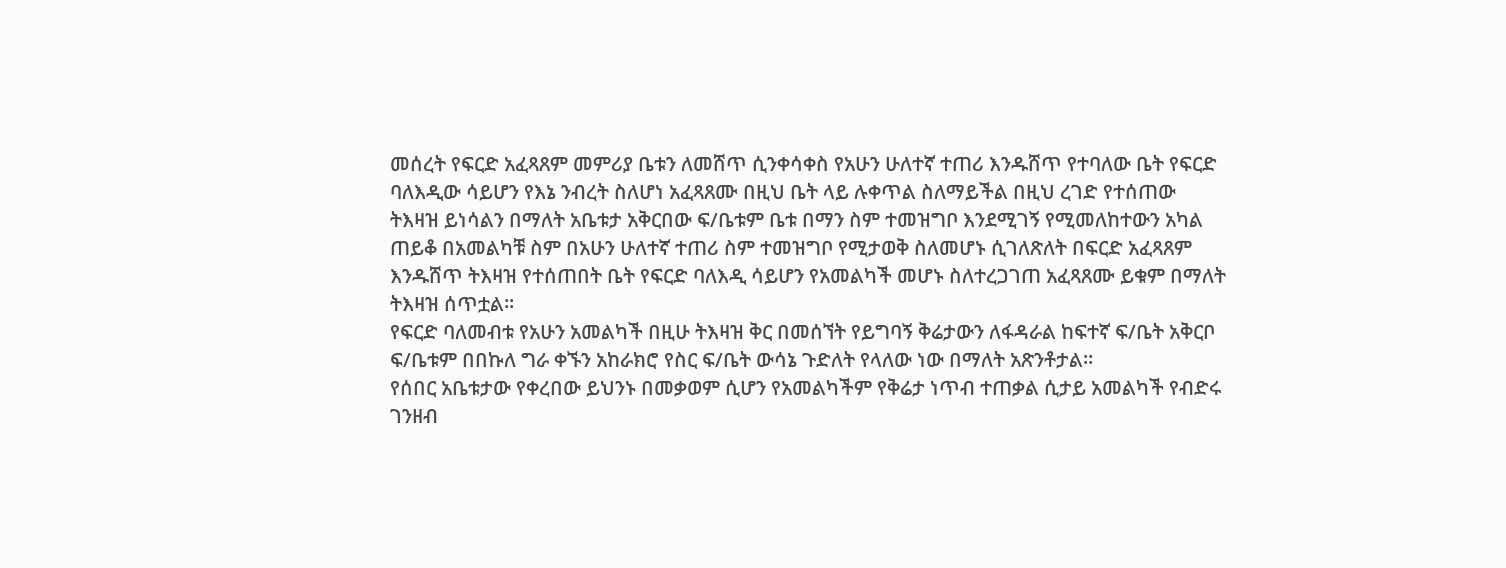መሰረት የፍርድ አፈጻጸም መምሪያ ቤቱን ለመሸጥ ሲንቀሳቀስ የአሁን ሁለተኛ ተጠሪ እንዱሸጥ የተባለው ቤት የፍርድ ባለእዲው ሳይሆን የእኔ ንብረት ስለሆነ አፈጻጸሙ በዚህ ቤት ላይ ሉቀጥል ስለማይችል በዚህ ረገድ የተሰጠው ትእዛዝ ይነሳልን በማለት አቤቱታ አቅርበው ፍ/ቤቱም ቤቱ በማን ስም ተመዝግቦ እንደሚገኝ የሚመለከተውን አካል ጠይቆ በአመልካቹ ስም በአሁን ሁለተኛ ተጠሪ ስም ተመዝግቦ የሚታወቅ ስለመሆኑ ሲገለጽለት በፍርድ አፈጻጸም እንዱሸጥ ትእዛዝ የተሰጠበት ቤት የፍርድ ባለእዲ ሳይሆን የአመልካች መሆኑ ስለተረጋገጠ አፈጻጸሙ ይቁም በማለት ትእዛዝ ሰጥቷል።
የፍርድ ባለመብቱ የአሁን አመልካች በዚሁ ትእዛዝ ቅር በመሰኘት የይግባኝ ቅሬታውን ለፋዳራል ከፍተኛ ፍ/ቤት አቅርቦ ፍ/ቤቱም በበኩለ ግራ ቀኙን አከራክሮ የስር ፍ/ቤት ውሳኔ ጉድለት የላለው ነው በማለት አጽንቶታል።
የሰበር አቤቱታው የቀረበው ይህንኑ በመቃወም ሲሆን የአመልካችም የቅሬታ ነጥብ ተጠቃል ሲታይ አመልካች የብድሩ ገንዘብ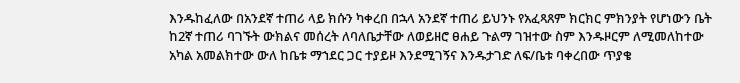እንዱከፈለው በአንደኛ ተጠሪ ላይ ክሱን ካቀረበ በኋላ አንደኛ ተጠሪ ይህንኑ የአፈጻጸም ክርክር ምክንያት የሆነውን ቤት ከ2ኛ ተጠሪ ባገኙት ውክልና መሰረት ለባለቤታቸው ለወይዘሮ ፀሐይ ጉልማ ገዝተው ስም እንዱዞርም ለሚመለከተው አካል አመልክተው ውለ ከቤቱ ማኀደር ጋር ተያይዞ እንደሚገኝና እንዱታገድ ለፍ/ቤቱ ባቀረበው ጥያቄ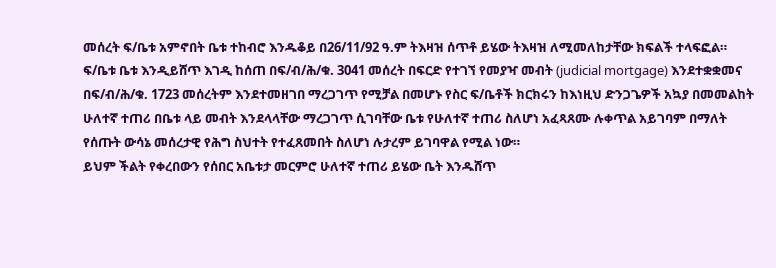መሰረት ፍ/ቤቱ አምኖበት ቤቱ ተከብሮ እንዱቆይ በ26/11/92 ዓ.ም ትእዛዝ ሰጥቶ ይሄው ትእዛዝ ለሚመለከታቸው ክፍልች ተላፍፎል። ፍ/ቤቱ ቤቱ እንዲይሸጥ እገዲ ከሰጠ በፍ/ብ/ሕ/ቁ. 3041 መሰረት በፍርድ የተገኘ የመያዣ መብት (judicial mortgage) እንደተቋቋመና በፍ/ብ/ሕ/ቁ. 1723 መሰረትም እንደተመዘገበ ማረጋገጥ የሚቻል በመሆኑ የስር ፍ/ቤቶች ክርክሩን ከእነዚህ ድንጋጌዎች አኳያ በመመልከት ሁለተኛ ተጠሪ በቤቱ ላይ መብት እንደላላቸው ማረጋገጥ ሲገባቸው ቤቱ የሁለተኛ ተጠሪ ስለሆነ አፈጻጸሙ ሉቀጥል አይገባም በማለት የሰጡት ውሳኔ መሰረታዊ የሕግ ስህተት የተፈጸመበት ስለሆነ ሉታረም ይገባዋል የሚል ነው።
ይህም ችልት የቀረበውን የሰበር አቤቱታ መርምሮ ሁለተኛ ተጠሪ ይሄው ቤት እንዱሸጥ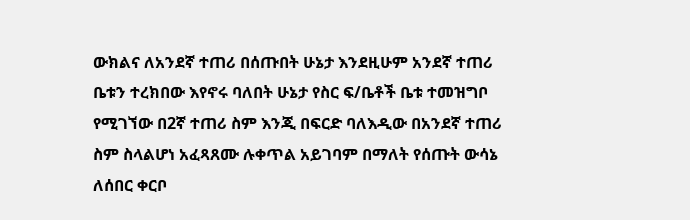ውክልና ለአንደኛ ተጠሪ በሰጡበት ሁኔታ እንደዚሁም አንደኛ ተጠሪ ቤቱን ተረክበው እየኖሩ ባለበት ሁኔታ የስር ፍ/ቤቶች ቤቱ ተመዝግቦ የሚገኘው በ2ኛ ተጠሪ ስም እንጂ በፍርድ ባለእዲው በአንደኛ ተጠሪ ስም ስላልሆነ አፈጻጸሙ ሉቀጥል አይገባም በማለት የሰጡት ውሳኔ ለሰበር ቀርቦ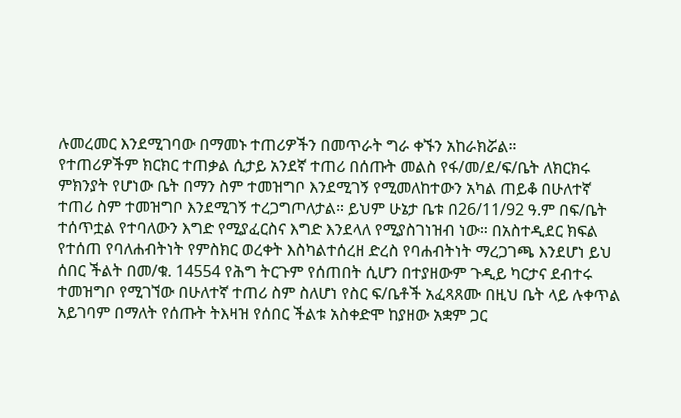ሉመረመር እንደሚገባው በማመኑ ተጠሪዎችን በመጥራት ግራ ቀኙን አከራክሯል።
የተጠሪዎችም ክርክር ተጠቃል ሲታይ አንደኛ ተጠሪ በሰጡት መልስ የፋ/መ/ደ/ፍ/ቤት ለክርክሩ ምክንያት የሆነው ቤት በማን ስም ተመዝግቦ እንደሚገኝ የሚመለከተውን አካል ጠይቆ በሁለተኛ ተጠሪ ስም ተመዝግቦ እንደሚገኝ ተረጋግጦለታል። ይህም ሁኔታ ቤቱ በ26/11/92 ዓ.ም በፍ/ቤት ተሰጥቷል የተባለውን እግድ የሚያፈርስና እግድ እንደላለ የሚያስገነዝብ ነው። በአስተዲደር ክፍል የተሰጠ የባለሐብትነት የምስክር ወረቀት እስካልተሰረዘ ድረስ የባሐብትነት ማረጋገጫ እንደሆነ ይህ ሰበር ችልት በመ/ቁ. 14554 የሕግ ትርጉም የሰጠበት ሲሆን በተያዘውም ጉዲይ ካርታና ደብተሩ ተመዝግቦ የሚገኘው በሁለተኛ ተጠሪ ስም ስለሆነ የስር ፍ/ቤቶች አፈጻጸሙ በዚህ ቤት ላይ ሉቀጥል አይገባም በማለት የሰጡት ትእዛዝ የሰበር ችልቱ አስቀድሞ ከያዘው አቋም ጋር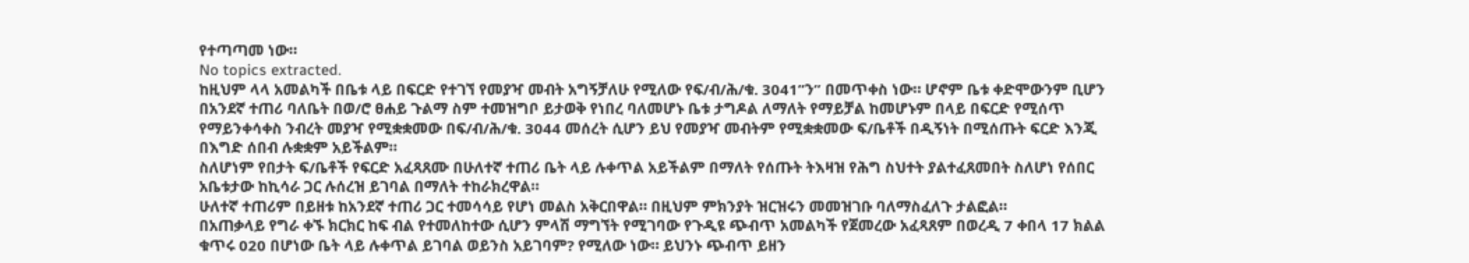የተጣጣመ ነው።
No topics extracted.
ከዚህም ላላ አመልካች በቤቱ ላይ በፍርድ የተገኘ የመያዣ መብት አግኝቻለሁ የሚለው የፍ/ብ/ሕ/ቁ. 3041”ን” በመጥቀስ ነው። ሆኖም ቤቱ ቀድሞውንም ቢሆን በአንደኛ ተጠሪ ባለቤት በወ/ሮ ፀሐይ ጉልማ ስም ተመዝግቦ ይታወቅ የነበረ ባለመሆኑ ቤቱ ታግዶል ለማለት የማይቻል ከመሆኑም በላይ በፍርድ የሚሰጥ የማይንቀሳቀስ ንብረት መያዣ የሚቋቋመው በፍ/ብ/ሕ/ቁ. 3044 መሰረት ሲሆን ይህ የመያዣ መብትም የሚቋቋመው ፍ/ቤቶች በዲኝነት በሚሰጡት ፍርድ እንጂ በእግድ ሰበብ ሉቋቋም አይችልም።
ስለሆነም የበታት ፍ/ቤቶች የፍርድ አፈጻጸሙ በሁለተኛ ተጠሪ ቤት ላይ ሉቀጥል አይችልም በማለት የሰጡት ትእዛዝ የሕግ ስህተት ያልተፈጸመበት ስለሆነ የሰበር አቤቱታው ከኪሳራ ጋር ሉሰረዝ ይገባል በማለት ተከራክረዋል።
ሁለተኛ ተጠሪም በይዘቱ ከአንደኛ ተጠሪ ጋር ተመሳሳይ የሆነ መልስ አቅርበዋል። በዚህም ምክንያት ዝርዝሩን መመዝገቡ ባለማስፈለጉ ታልፎል።
በአጠቃላይ የግራ ቀኙ ክርክር ከፍ ብል የተመለከተው ሲሆን ምላሽ ማግኘት የሚገባው የጉዲዩ ጭብጥ አመልካች የጀመረው አፈጻጸም በወረዲ 7 ቀበላ 17 ክልል ቁጥሩ 020 በሆነው ቤት ላይ ሉቀጥል ይገባል ወይንስ አይገባም? የሚለው ነው። ይህንኑ ጭብጥ ይዘን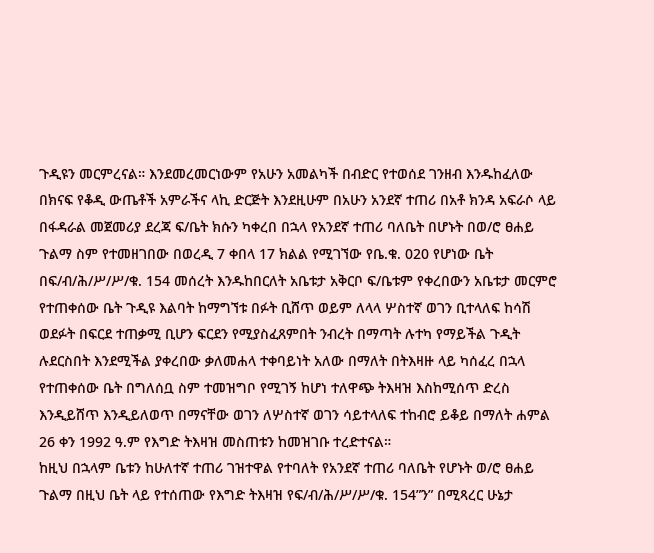ጉዲዩን መርምረናል። እንደመረመርነውም የአሁን አመልካች በብድር የተወሰደ ገንዘብ እንዱከፈለው በክናፍ የቆዲ ውጤቶች አምራችና ላኪ ድርጅት እንደዚሁም በአሁን አንደኛ ተጠሪ በአቶ ክንዳ አፍራሶ ላይ በፋዳራል መጀመሪያ ደረጃ ፍ/ቤት ክሱን ካቀረበ በኋላ የአንደኛ ተጠሪ ባለቤት በሆኑት በወ/ሮ ፀሐይ ጉልማ ስም የተመዘገበው በወረዲ 7 ቀበላ 17 ክልል የሚገኘው የቤ.ቁ. 020 የሆነው ቤት በፍ/ብ/ሕ/ሥ/ሥ/ቁ. 154 መሰረት እንዱከበርለት አቤቱታ አቅርቦ ፍ/ቤቱም የቀረበውን አቤቱታ መርምሮ የተጠቀሰው ቤት ጉዲዩ እልባት ከማግኘቱ በፉት ቢሸጥ ወይም ለላላ ሦስተኛ ወገን ቢተላለፍ ከሳሽ ወደፉት በፍርደ ተጠቃሚ ቢሆን ፍርደን የሚያስፈጸምበት ንብረት በማጣት ሉተካ የማይችል ጉዲት ሉደርስበት እንደሚችል ያቀረበው ቃለመሐላ ተቀባይነት አለው በማለት በትእዛዙ ላይ ካሰፈረ በኋላ የተጠቀሰው ቤት በግለሰቧ ስም ተመዝግቦ የሚገኝ ከሆነ ተለዋጭ ትእዛዝ እስከሚሰጥ ድረስ እንዲይሸጥ እንዲይለወጥ በማናቸው ወገን ለሦስተኛ ወገን ሳይተላለፍ ተከብሮ ይቆይ በማለት ሐምል 26 ቀን 1992 ዓ.ም የእግድ ትእዛዝ መስጠቱን ከመዝገቡ ተረድተናል።
ከዚህ በኋላም ቤቱን ከሁለተኛ ተጠሪ ገዝተዋል የተባለት የአንደኛ ተጠሪ ባለቤት የሆኑት ወ/ሮ ፀሐይ ጉልማ በዚህ ቤት ላይ የተሰጠው የእግድ ትእዛዝ የፍ/ብ/ሕ/ሥ/ሥ/ቁ. 154”ን” በሚጻረር ሁኔታ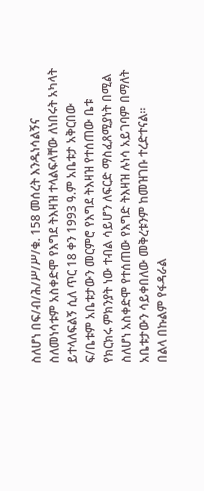ስለሆነ በፍ/ብ/ሕ/ሥ/ሥ/ቁ. 158 መሰረት እንዱነሳልኝና ስለመነሳቱም አስቀድሞ የእግደ ትእዛዝ ተላልፍላቸው ለነበሩት አካላት ይተላለፍልኝ ሲለ ጥር 18 ቀን 1993 ዓ.ም አቤቱታ አቅርበው ፍ/ቤቱም አቤቱታውን መርምሮ የእግደ ትእዛዝ የተሰጠው ቤቱ የክርክሩ ምክንያት ነው ተብል ሳይሆን ለፍርድ ማስፈጸሚያነት በሚል ስለሆነ አስቀድሞ የተሰጠው የእግድ ትእዛዝ ሉነሳ አይገባም በማለት አቤቱታውን ሳይቀበለው መቅረቱንም ከመዝገቡ ተረድተናል።
በልላ በኩልም የፋዳራል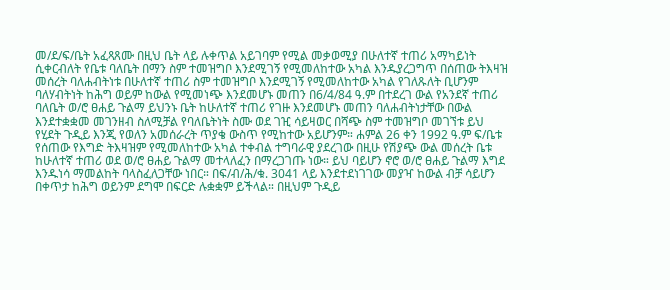መ/ደ/ፍ/ቤት አፈጻጸሙ በዚህ ቤት ላይ ሉቀጥል አይገባም የሚል መቃወሚያ በሁለተኛ ተጠሪ አማካይነት ሲቀርብለት የቤቱ ባለቤት በማን ስም ተመዝግቦ እንደሚገኝ የሚመለከተው አካል እንዱያረጋግጥ በሰጠው ትእዛዝ መሰረት ባለሐብትነቱ በሁለተኛ ተጠሪ ስም ተመዝግቦ እንደሚገኝ የሚመለከተው አካል የገለጹለት ቢሆንም ባለሃብትነት ከሕግ ወይም ከውል የሚመነጭ እንደመሆኑ መጠን በ6/4/84 ዓ.ም በተደረገ ውል የአንደኛ ተጠሪ ባለቤት ወ/ሮ ፀሐይ ጉልማ ይህንኑ ቤት ከሁለተኛ ተጠሪ የገዙ እንደመሆኑ መጠን ባለሐብትነታቸው በውል እንደተቋቋመ መገንዘብ ስለሚቻል የባለቤትነት ስሙ ወደ ገዢ ሳይዛወር በሻጭ ስም ተመዝግቦ መገኘቱ ይህ የሂደት ጉዲይ እንጂ የወለን አመሰራረት ጥያቄ ውስጥ የሚከተው አይሆንም። ሐምል 26 ቀን 1992 ዓ.ም ፍ/ቤቱ የሰጠው የእግድ ትእዛዝም የሚመለከተው አካል ተቀብል ተግባራዊ ያደረገው በዚሁ የሽያጭ ውል መሰረት ቤቱ ከሁለተኛ ተጠሪ ወደ ወ/ሮ ፀሐይ ጉልማ መተላለፈን በማረጋገጡ ነው። ይህ ባይሆን ኖሮ ወ/ሮ ፀሐይ ጉልማ እግደ እንዱነሳ ማመልከት ባላስፈለጋቸው ነበር። በፍ/ብ/ሕ/ቁ. 3041 ላይ እንደተደነገገው መያዣ ከውል ብቻ ሳይሆን በቀጥታ ከሕግ ወይንም ደግሞ በፍርድ ሉቋቋም ይችላል። በዚህም ጉዲይ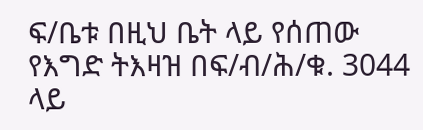ፍ/ቤቱ በዚህ ቤት ላይ የሰጠው የእግድ ትእዛዝ በፍ/ብ/ሕ/ቁ. 3044 ላይ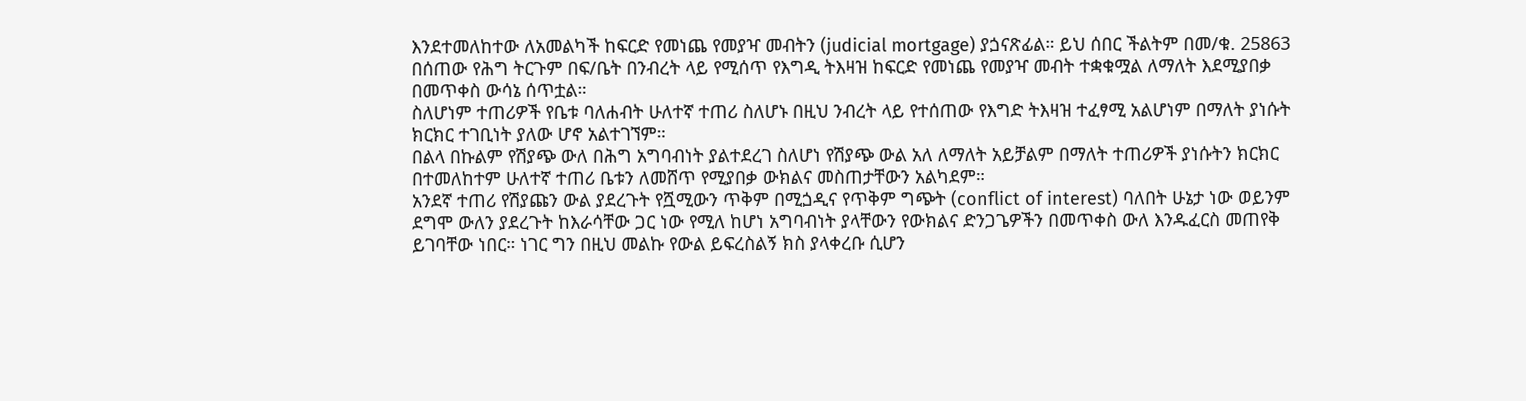እንደተመለከተው ለአመልካች ከፍርድ የመነጨ የመያዣ መብትን (judicial mortgage) ያጏናጽፊል። ይህ ሰበር ችልትም በመ/ቁ. 25863 በሰጠው የሕግ ትርጉም በፍ/ቤት በንብረት ላይ የሚሰጥ የእግዲ ትእዛዝ ከፍርድ የመነጨ የመያዣ መብት ተቋቁሟል ለማለት እደሚያበቃ በመጥቀስ ውሳኔ ሰጥቷል።
ስለሆነም ተጠሪዎች የቤቱ ባለሐብት ሁለተኛ ተጠሪ ስለሆኑ በዚህ ንብረት ላይ የተሰጠው የእግድ ትእዛዝ ተፈፃሚ አልሆነም በማለት ያነሱት ክርክር ተገቢነት ያለው ሆኖ አልተገኘም።
በልላ በኩልም የሽያጭ ውለ በሕግ አግባብነት ያልተደረገ ስለሆነ የሽያጭ ውል አለ ለማለት አይቻልም በማለት ተጠሪዎች ያነሱትን ክርክር በተመለከተም ሁለተኛ ተጠሪ ቤቱን ለመሸጥ የሚያበቃ ውክልና መስጠታቸውን አልካደም።
አንደኛ ተጠሪ የሽያጩን ውል ያደረጉት የሿሚውን ጥቅም በሚጏዲና የጥቅም ግጭት (conflict of interest) ባለበት ሁኔታ ነው ወይንም ደግሞ ውለን ያደረጉት ከእራሳቸው ጋር ነው የሚለ ከሆነ አግባብነት ያላቸውን የውክልና ድንጋጌዎችን በመጥቀስ ውለ እንዱፈርስ መጠየቅ ይገባቸው ነበር። ነገር ግን በዚህ መልኩ የውል ይፍረስልኝ ክስ ያላቀረቡ ሲሆን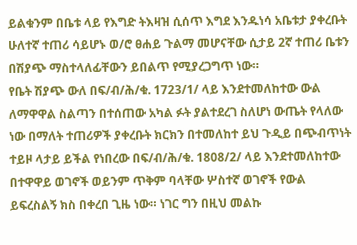ይልቁንም በቤቱ ላይ የእግድ ትእዛዝ ሲሰጥ እግደ እንዱነሳ አቤቱታ ያቀረቡት ሁለተኛ ተጠሪ ሳይሆኑ ወ/ሮ ፀሐይ ጉልማ መሆናቸው ሲታይ 2ኛ ተጠሪ ቤቱን በሽያጭ ማስተላለፊቸውን ይበልጥ የሚያረጋግጥ ነው።
የቤት ሽያጭ ውለ በፍ/ብ/ሕ/ቁ. 1723/1/ ላይ እንደተመለከተው ውል ለማዋዋል ስልጣን በተሰጠው አካል ፉት ያልተደረገ ስለሆነ ውጤት የላለው ነው በማለት ተጠሪዎች ያቀረቡት ክርክን በተመለከተ ይህ ጉዲይ በጭብጥነት ተይዞ ላታይ ይችል የነበረው በፍ/ብ/ሕ/ቁ. 1808/2/ ላይ እንደተመለከተው በተዋዋይ ወገኖች ወይንም ጥቅም ባላቸው ሦስተኛ ወገኖች የውል ይፍረስልኝ ክስ በቀረበ ጊዜ ነው። ነገር ግን በዚህ መልኩ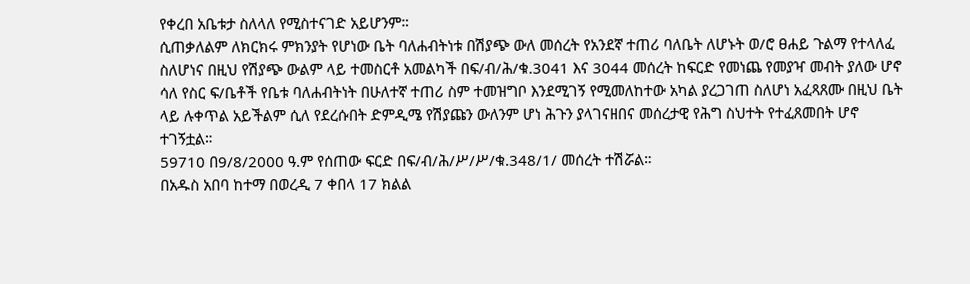የቀረበ አቤቱታ ስለላለ የሚስተናገድ አይሆንም።
ሲጠቃለልም ለክርክሩ ምክንያት የሆነው ቤት ባለሐብትነቱ በሽያጭ ውለ መሰረት የአንደኛ ተጠሪ ባለቤት ለሆኑት ወ/ሮ ፀሐይ ጉልማ የተላለፈ ስለሆነና በዚህ የሽያጭ ውልም ላይ ተመስርቶ አመልካች በፍ/ብ/ሕ/ቁ.3041 እና 3044 መሰረት ከፍርድ የመነጨ የመያዣ መብት ያለው ሆኖ ሳለ የስር ፍ/ቤቶች የቤቱ ባለሐብትነት በሁለተኛ ተጠሪ ስም ተመዝግቦ እንደሚገኝ የሚመለከተው አካል ያረጋገጠ ስለሆነ አፈጻጸሙ በዚህ ቤት ላይ ሉቀጥል አይችልም ሲለ የደረሱበት ድምዲሜ የሽያጩን ውለንም ሆነ ሕጉን ያላገናዘበና መሰረታዊ የሕግ ስህተት የተፈጸመበት ሆኖ ተገኝቷል።
59710 በ9/8/2000 ዓ.ም የሰጠው ፍርድ በፍ/ብ/ሕ/ሥ/ሥ/ቁ.348/1/ መሰረት ተሽሯል።
በአዱስ አበባ ከተማ በወረዲ 7 ቀበላ 17 ክልል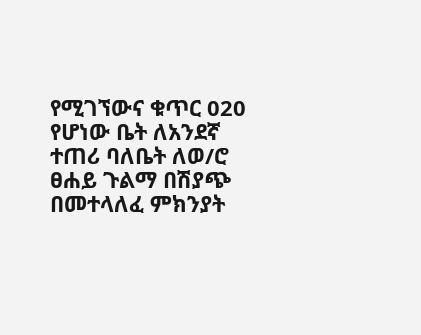የሚገኘውና ቁጥር 020 የሆነው ቤት ለአንደኛ ተጠሪ ባለቤት ለወ/ሮ ፀሐይ ጉልማ በሽያጭ በመተላለፈ ምክንያት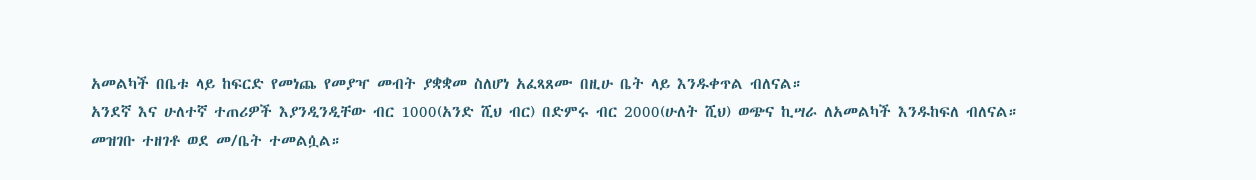አመልካች በቤቱ ላይ ከፍርድ የመነጨ የመያዣ መብት ያቋቋመ ስለሆነ አፈጻጸሙ በዚሁ ቤት ላይ እንዱቀጥል ብለናል።
አንደኛ እና ሁለተኛ ተጠሪዎች እያንዲንዲቸው ብር 1000(አንድ ሺህ ብር) በድምሩ ብር 2000(ሁለት ሺህ) ወጭና ኪሣራ ለአመልካች እንዱከፍለ ብለናል።
መዝገቡ ተዘገቶ ወደ መ/ቤት ተመልሷል።